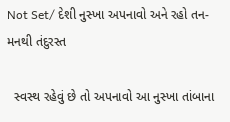Not Set/ દેશી નુસ્ખા અપનાવો અને રહો તન-મનથી તંદુરસ્ત

  સ્વસ્થ રહેવું છે તો અપનાવો આ નુસ્ખા તાંબાના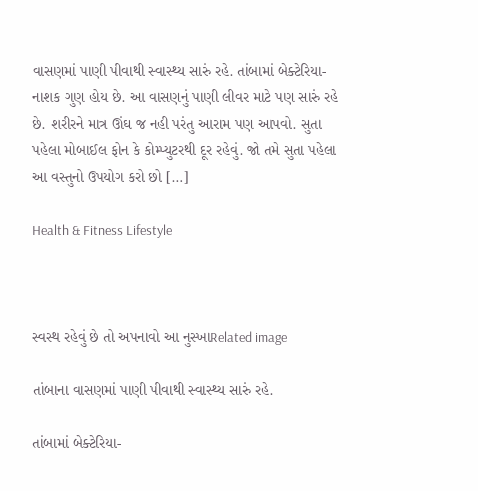વાસણમાં પાણી પીવાથી સ્વાસ્થ્ય સારું રહે. તાંબામાં બેક્ટેરિયા-નાશક ગુણ હોય છે. આ વાસણનું પાણી લીવર માટે પણ સારું રહે છે. શરીરને માત્ર ઊંઘ જ નહી પરંતુ આરામ પણ આપવો. સુતા પહેલા મોબાઈલ ફોન કે કોમ્પ્યુટરથી દૂર રહેવું. જો તમે સુતા પહેલા આ વસ્તુનો ઉપયોગ કરો છો […]

Health & Fitness Lifestyle



સ્વસ્થ રહેવું છે તો અપનાવો આ નુસ્ખાRelated image

તાંબાના વાસણમાં પાણી પીવાથી સ્વાસ્થ્ય સારું રહે.

તાંબામાં બેક્ટેરિયા-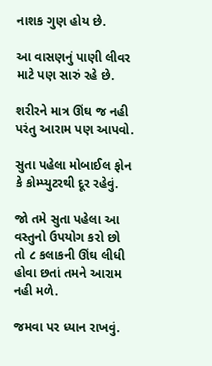નાશક ગુણ હોય છે.

આ વાસણનું પાણી લીવર માટે પણ સારું રહે છે.

શરીરને માત્ર ઊંઘ જ નહી પરંતુ આરામ પણ આપવો.

સુતા પહેલા મોબાઈલ ફોન કે કોમ્પ્યુટરથી દૂર રહેવું.

જો તમે સુતા પહેલા આ વસ્તુનો ઉપયોગ કરો છો તો ૮ કલાકની ઊંઘ લીધી હોવા છતાં તમને આરામ  નહી મળે.

જમવા પર ધ્યાન રાખવું.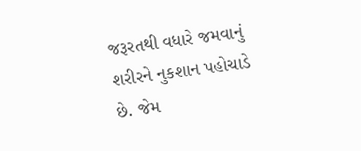જરૂરતથી વધારે જમવાનું શરીરને નુકશાન પહોચાડે છે. જેમ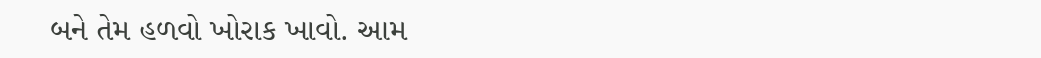બને તેમ હળવો ખોરાક ખાવો. આમ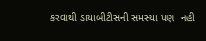કરવાથી ડાયાબીટીસની સમસ્યા પણ  નહી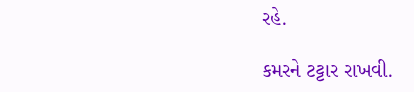રહે.

કમરને ટટ્ટાર રાખવી.